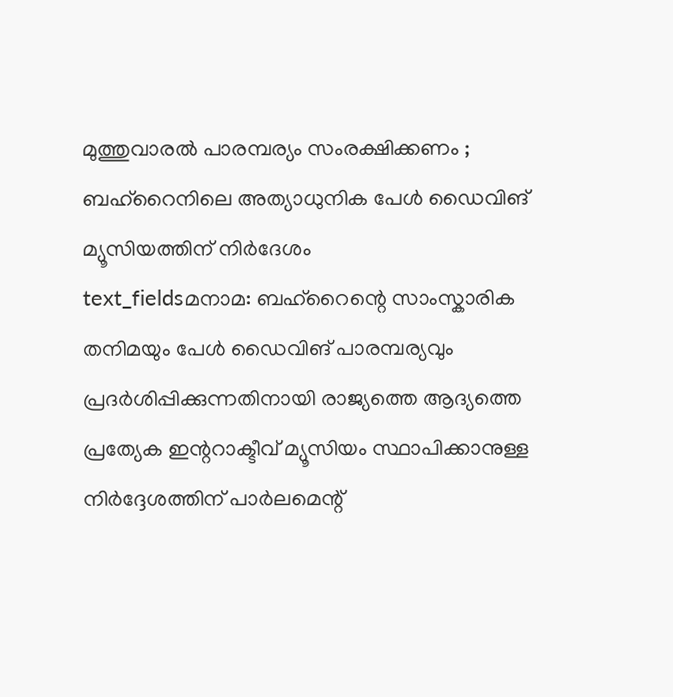മുത്തുവാരൽ പാരമ്പര്യം സംരക്ഷിക്കണം ; ബഹ്റൈനിലെ അത്യാധുനിക പേൾ ഡൈവിങ് മ്യൂസിയത്തിന് നിർദേശം
text_fieldsമനാമ: ബഹ്റൈന്റെ സാംസ്കാരിക തനിമയും പേൾ ഡൈവിങ് പാരമ്പര്യവും പ്രദർശിപ്പിക്കുന്നതിനായി രാജ്യത്തെ ആദ്യത്തെ പ്രത്യേക ഇന്ററാക്ടീവ് മ്യൂസിയം സ്ഥാപിക്കാനുള്ള നിർദ്ദേശത്തിന് പാർലമെന്റ്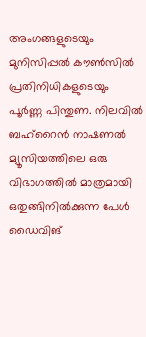അംഗങ്ങളുടെയും മുനിസിപ്പൽ കൗൺസിൽ പ്രതിനിധികളുടെയും പൂർണ്ണ പിന്തുണ. നിലവിൽ ബഹ്റൈൻ നാഷണൽ മ്യൂസിയത്തിലെ ഒരു വിഭാഗത്തിൽ മാത്രമായി ഒതുങ്ങിനിൽക്കുന്ന പേൾ ഡൈവിങ്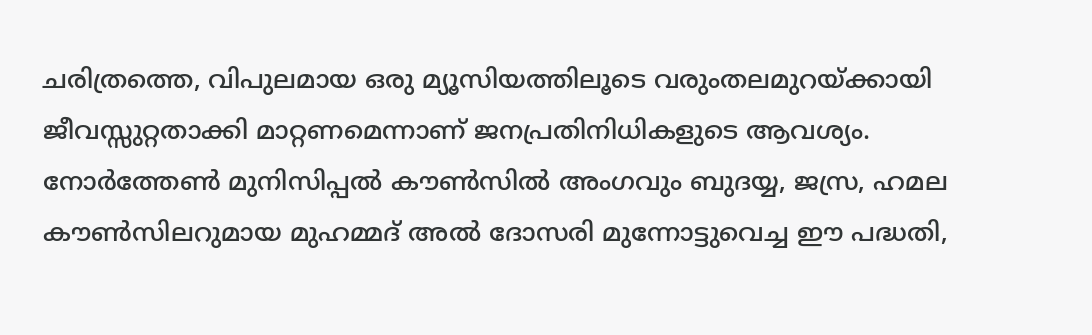ചരിത്രത്തെ, വിപുലമായ ഒരു മ്യൂസിയത്തിലൂടെ വരുംതലമുറയ്ക്കായി ജീവസ്സുറ്റതാക്കി മാറ്റണമെന്നാണ് ജനപ്രതിനിധികളുടെ ആവശ്യം.
നോർത്തേൺ മുനിസിപ്പൽ കൗൺസിൽ അംഗവും ബുദയ്യ, ജസ്ര, ഹമല കൗൺസിലറുമായ മുഹമ്മദ് അൽ ദോസരി മുന്നോട്ടുവെച്ച ഈ പദ്ധതി,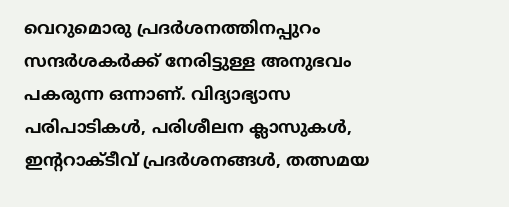വെറുമൊരു പ്രദർശനത്തിനപ്പുറം സന്ദർശകർക്ക് നേരിട്ടുള്ള അനുഭവം പകരുന്ന ഒന്നാണ്. വിദ്യാഭ്യാസ പരിപാടികൾ, പരിശീലന ക്ലാസുകൾ, ഇന്ററാക്ടീവ് പ്രദർശനങ്ങൾ, തത്സമയ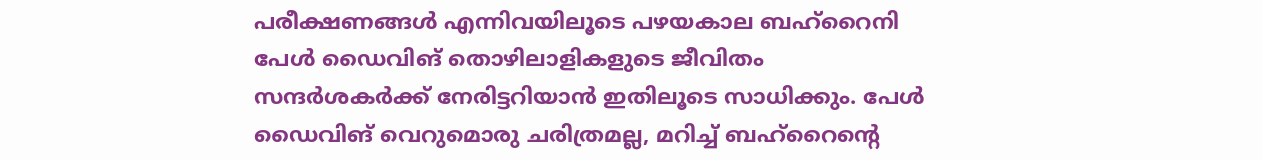പരീക്ഷണങ്ങൾ എന്നിവയിലൂടെ പഴയകാല ബഹ്റൈനി പേൾ ഡൈവിങ് തൊഴിലാളികളുടെ ജീവിതം സന്ദർശകർക്ക് നേരിട്ടറിയാൻ ഇതിലൂടെ സാധിക്കും. പേൾ ഡൈവിങ് വെറുമൊരു ചരിത്രമല്ല, മറിച്ച് ബഹ്റൈന്റെ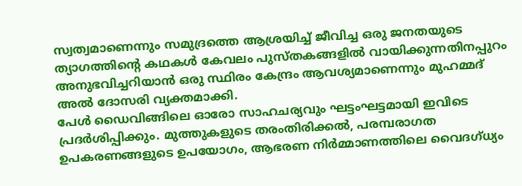സ്വത്വമാണെന്നും സമുദ്രത്തെ ആശ്രയിച്ച് ജീവിച്ച ഒരു ജനതയുടെ ത്യാഗത്തിന്റെ കഥകൾ കേവലം പുസ്തകങ്ങളിൽ വായിക്കുന്നതിനപ്പുറം അനുഭവിച്ചറിയാൻ ഒരു സ്ഥിരം കേന്ദ്രം ആവശ്യമാണെന്നും മുഹമ്മദ് അൽ ദോസരി വ്യക്തമാക്കി.
പേൾ ഡൈവിങ്ങിലെ ഓരോ സാഹചര്യവും ഘട്ടംഘട്ടമായി ഇവിടെ പ്രദർശിപ്പിക്കും. മുത്തുകളുടെ തരംതിരിക്കൽ, പരമ്പരാഗത ഉപകരണങ്ങളുടെ ഉപയോഗം, ആഭരണ നിർമ്മാണത്തിലെ വൈദഗ്ധ്യം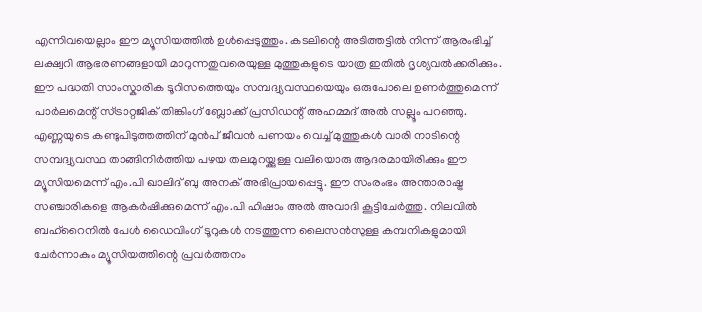എന്നിവയെല്ലാം ഈ മ്യൂസിയത്തിൽ ഉൾപ്പെടുത്തും. കടലിന്റെ അടിത്തട്ടിൽ നിന്ന് ആരംഭിച്ച് ലക്ഷ്വറി ആഭരണങ്ങളായി മാറുന്നതുവരെയുള്ള മുത്തുകളുടെ യാത്ര ഇതിൽ ദൃശ്യവൽക്കരിക്കും.
ഈ പദ്ധതി സാംസ്കാരിക ടൂറിസത്തെയും സമ്പദ്വ്യവസ്ഥയെയും ഒരുപോലെ ഉണർത്തുമെന്ന് പാർലമെന്റ് സ്ട്രാറ്റജിക് തിങ്കിംഗ് ബ്ലോക്ക് പ്രസിഡന്റ് അഹമ്മദ് അൽ സല്ലൂം പറഞ്ഞു. എണ്ണയുടെ കണ്ടുപിടുത്തത്തിന് മുൻപ് ജീവൻ പണയം വെച്ച് മുത്തുകൾ വാരി നാടിന്റെ സമ്പദ്വ്യവസ്ഥ താങ്ങിനിർത്തിയ പഴയ തലമുറയ്ക്കുള്ള വലിയൊരു ആദരമായിരിക്കും ഈ മ്യൂസിയമെന്ന് എം.പി ഖാലിദ് ബു അനക് അഭിപ്രായപ്പെട്ടു. ഈ സംരംഭം അന്താരാഷ്ട്ര സഞ്ചാരികളെ ആകർഷിക്കുമെന്ന് എം.പി ഹിഷാം അൽ അവാദി കൂട്ടിചേർത്തു. നിലവിൽ ബഹ്റൈനിൽ പേൾ ഡൈവിംഗ് ടൂറുകൾ നടത്തുന്ന ലൈസൻസുള്ള കമ്പനികളുമായി ചേർന്നാകും മ്യൂസിയത്തിന്റെ പ്രവർത്തനം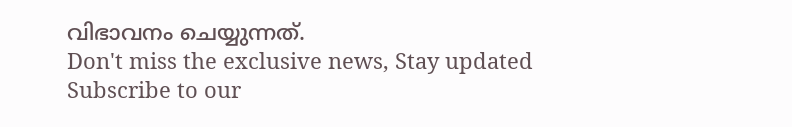വിഭാവനം ചെയ്യുന്നത്.
Don't miss the exclusive news, Stay updated
Subscribe to our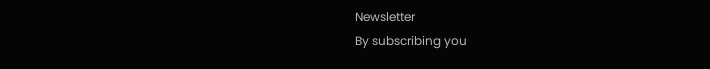Newsletter
By subscribing you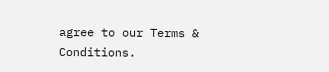agree to our Terms & Conditions.